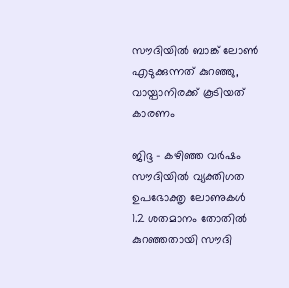സൗദിയില്‍ ബാങ്ക് ലോണ്‍ എടുക്കുന്നത് കുറഞ്ഞു, വായ്പാനിരക്ക് കൂടിയത് കാരണം

ജിദ്ദ - കഴിഞ്ഞ വര്‍ഷം സൗദിയില്‍ വ്യക്തിഗത ഉപഭോക്തൃ ലോണുകള്‍ 1.2 ശതമാനം തോതില്‍ കുറഞ്ഞതായി സൗദി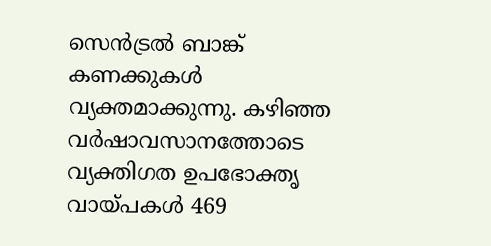സെന്‍ട്രല്‍ ബാങ്ക് കണക്കുകള്‍ വ്യക്തമാക്കുന്നു. കഴിഞ്ഞ വര്‍ഷാവസാനത്തോടെ വ്യക്തിഗത ഉപഭോക്തൃ വായ്പകള്‍ 469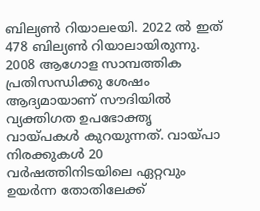ബില്യണ്‍ റിയാലeയി. 2022 ല്‍ ഇത് 478 ബില്യണ്‍ റിയാലായിരുന്നു. 2008 ആഗോള സാമ്പത്തിക പ്രതിസന്ധിക്കു ശേഷം ആദ്യമായാണ് സൗദിയില്‍ വ്യക്തിഗത ഉപഭോക്തൃ വായ്പകള്‍ കുറയുന്നത്. വായ്പാ നിരക്കുകള്‍ 20 വര്‍ഷത്തിനിടയിലെ ഏറ്റവും ഉയര്‍ന്ന തോതിലേക്ക്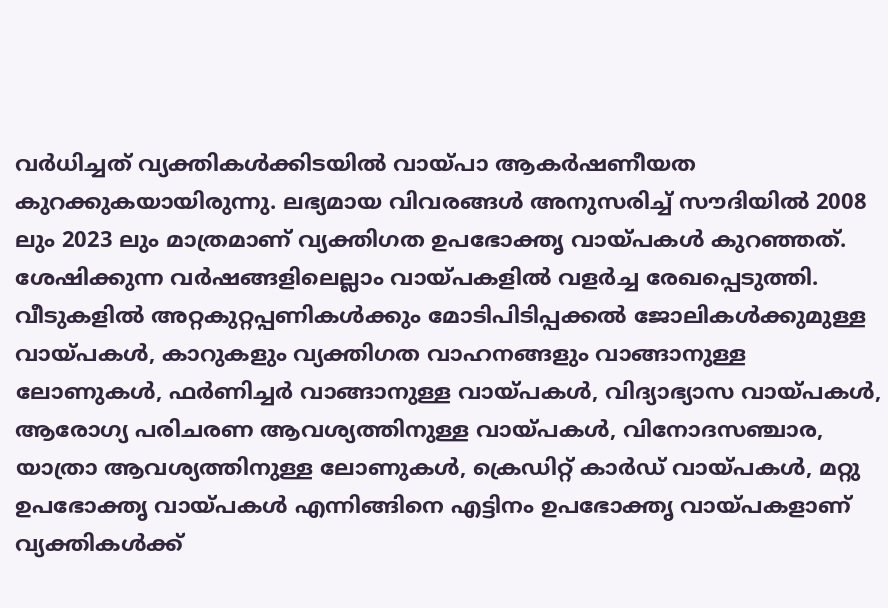വര്‍ധിച്ചത് വ്യക്തികള്‍ക്കിടയില്‍ വായ്പാ ആകര്‍ഷണീയത കുറക്കുകയായിരുന്നു. ലഭ്യമായ വിവരങ്ങള്‍ അനുസരിച്ച് സൗദിയില്‍ 2008 ലും 2023 ലും മാത്രമാണ് വ്യക്തിഗത ഉപഭോക്തൃ വായ്പകള്‍ കുറഞ്ഞത്. ശേഷിക്കുന്ന വര്‍ഷങ്ങളിലെല്ലാം വായ്പകളില്‍ വളര്‍ച്ച രേഖപ്പെടുത്തി.
വീടുകളില്‍ അറ്റകുറ്റപ്പണികള്‍ക്കും മോടിപിടിപ്പക്കല്‍ ജോലികള്‍ക്കുമുള്ള വായ്പകള്‍, കാറുകളും വ്യക്തിഗത വാഹനങ്ങളും വാങ്ങാനുള്ള ലോണുകള്‍, ഫര്‍ണിച്ചര്‍ വാങ്ങാനുള്ള വായ്പകള്‍, വിദ്യാഭ്യാസ വായ്പകള്‍, ആരോഗ്യ പരിചരണ ആവശ്യത്തിനുള്ള വായ്പകള്‍, വിനോദസഞ്ചാര, യാത്രാ ആവശ്യത്തിനുള്ള ലോണുകള്‍, ക്രെഡിറ്റ് കാര്‍ഡ് വായ്പകള്‍, മറ്റു ഉപഭോക്തൃ വായ്പകള്‍ എന്നിങ്ങിനെ എട്ടിനം ഉപഭോക്തൃ വായ്പകളാണ് വ്യക്തികള്‍ക്ക്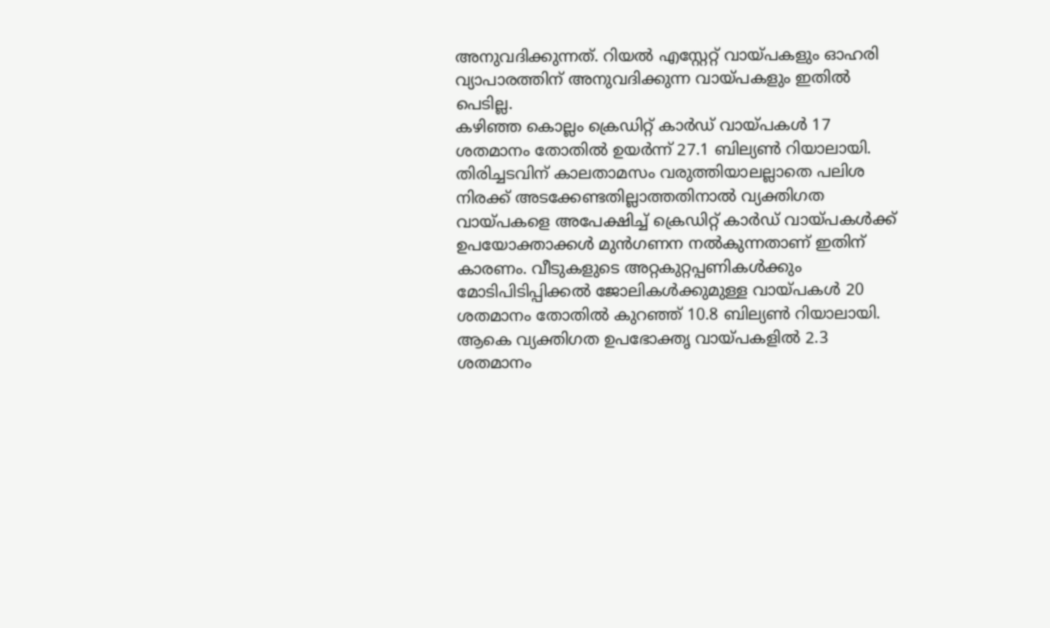അനുവദിക്കുന്നത്. റിയല്‍ എസ്റ്റേറ്റ് വായ്പകളും ഓഹരി വ്യാപാരത്തിന് അനുവദിക്കുന്ന വായ്പകളും ഇതില്‍ പെടില്ല.
കഴിഞ്ഞ കൊല്ലം ക്രെഡിറ്റ് കാര്‍ഡ് വായ്പകള്‍ 17 ശതമാനം തോതില്‍ ഉയര്‍ന്ന് 27.1 ബില്യണ്‍ റിയാലായി. തിരിച്ചടവിന് കാലതാമസം വരുത്തിയാലല്ലാതെ പലിശ നിരക്ക് അടക്കേണ്ടതില്ലാത്തതിനാല്‍ വ്യക്തിഗത വായ്പകളെ അപേക്ഷിച്ച് ക്രെഡിറ്റ് കാര്‍ഡ് വായ്പകള്‍ക്ക് ഉപയോക്താക്കള്‍ മുന്‍ഗണന നല്‍കുന്നതാണ് ഇതിന് കാരണം. വീടുകളുടെ അറ്റകുറ്റപ്പണികള്‍ക്കും മോടിപിടിപ്പിക്കല്‍ ജോലികള്‍ക്കുമുള്ള വായ്പകള്‍ 20 ശതമാനം തോതില്‍ കുറഞ്ഞ് 10.8 ബില്യണ്‍ റിയാലായി. ആകെ വ്യക്തിഗത ഉപഭോക്തൃ വായ്പകളില്‍ 2.3 ശതമാനം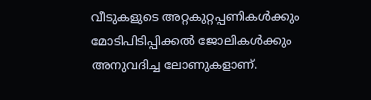വീടുകളുടെ അറ്റകുറ്റപ്പണികള്‍ക്കും മോടിപിടിപ്പിക്കല്‍ ജോലികള്‍ക്കും അനുവദിച്ച ലോണുകളാണ്.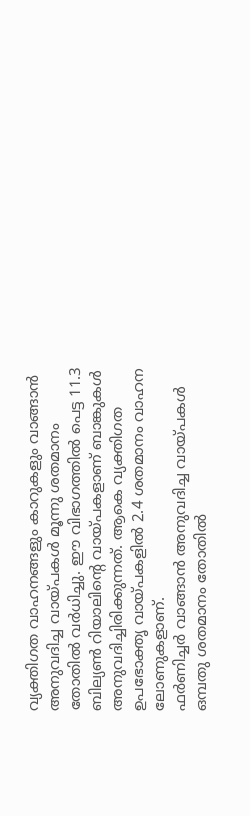വ്യക്തിഗത വാഹനങ്ങളും കാറുകളും വാങ്ങാന്‍ അനുവദിച്ച വായ്പകള്‍ മൂന്നു ശതമാനം തോതില്‍ വര്‍ധിച്ചു. ഈ വിഭാഗത്തില്‍ പെട്ട 11.3 ബില്യണ്‍ റിയാലിന്റെ വായ്പകളാണ് ബാങ്കുകള്‍ അനുവദിച്ചിരിക്കുന്നത്. ആകെ വ്യക്തിഗത ഉപഭോക്തൃ വായ്പകളില്‍ 2.4 ശതമാനം വാഹന ലോണുകളാണ്.
ഫര്‍ണിച്ചര്‍ വാങ്ങാന്‍ അനുവദിച്ച വായ്പകള്‍ ഒമ്പതു ശതമാനം തോതില്‍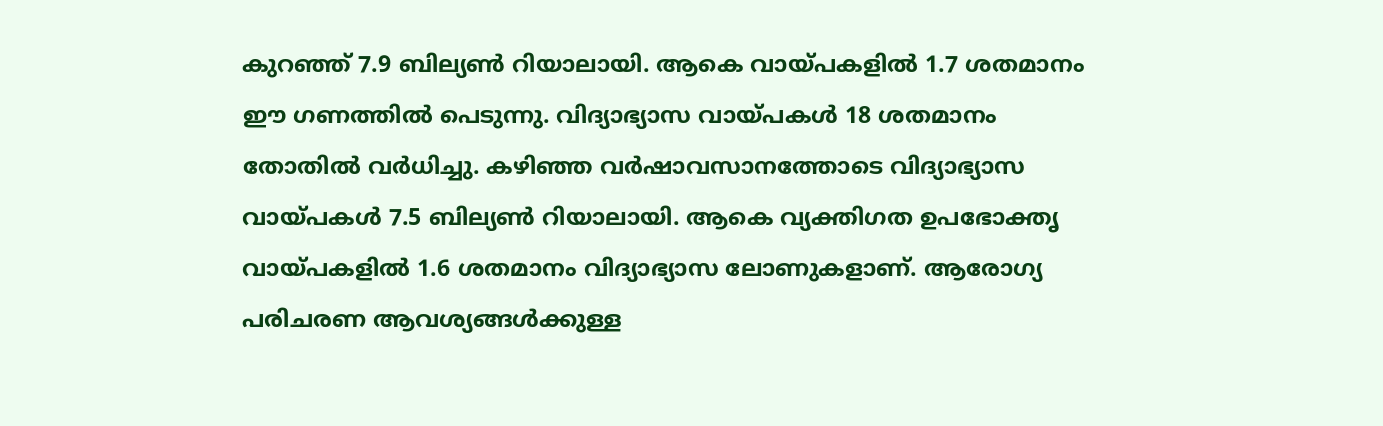കുറഞ്ഞ് 7.9 ബില്യണ്‍ റിയാലായി. ആകെ വായ്പകളില്‍ 1.7 ശതമാനം ഈ ഗണത്തില്‍ പെടുന്നു. വിദ്യാഭ്യാസ വായ്പകള്‍ 18 ശതമാനം തോതില്‍ വര്‍ധിച്ചു. കഴിഞ്ഞ വര്‍ഷാവസാനത്തോടെ വിദ്യാഭ്യാസ വായ്പകള്‍ 7.5 ബില്യണ്‍ റിയാലായി. ആകെ വ്യക്തിഗത ഉപഭോക്തൃ വായ്പകളില്‍ 1.6 ശതമാനം വിദ്യാഭ്യാസ ലോണുകളാണ്. ആരോഗ്യ പരിചരണ ആവശ്യങ്ങള്‍ക്കുള്ള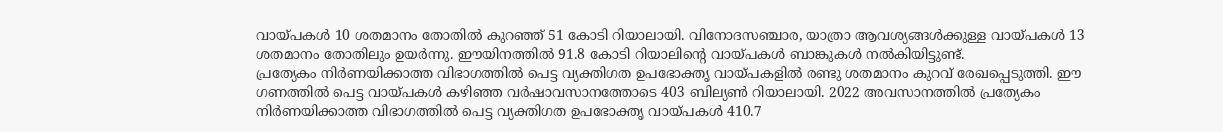വായ്പകള്‍ 10 ശതമാനം തോതില്‍ കുറഞ്ഞ് 51 കോടി റിയാലായി. വിനോദസഞ്ചാര, യാത്രാ ആവശ്യങ്ങള്‍ക്കുള്ള വായ്പകള്‍ 13 ശതമാനം തോതിലും ഉയര്‍ന്നു. ഈയിനത്തില്‍ 91.8 കോടി റിയാലിന്റെ വായ്പകള്‍ ബാങ്കുകള്‍ നല്‍കിയിട്ടുണ്ട്.
പ്രത്യേകം നിര്‍ണയിക്കാത്ത വിഭാഗത്തില്‍ പെട്ട വ്യക്തിഗത ഉപഭോക്തൃ വായ്പകളില്‍ രണ്ടു ശതമാനം കുറവ് രേഖപ്പെടുത്തി. ഈ ഗണത്തില്‍ പെട്ട വായ്പകള്‍ കഴിഞ്ഞ വര്‍ഷാവസാനത്തോടെ 403 ബില്യണ്‍ റിയാലായി. 2022 അവസാനത്തില്‍ പ്രത്യേകം നിര്‍ണയിക്കാത്ത വിഭാഗത്തില്‍ പെട്ട വ്യക്തിഗത ഉപഭോക്തൃ വായ്പകള്‍ 410.7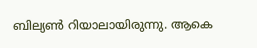ബില്യണ്‍ റിയാലായിരുന്നു. ആകെ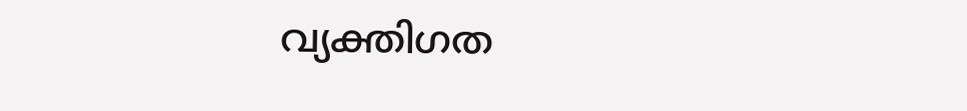വ്യക്തിഗത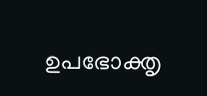ഉപഭോക്തൃ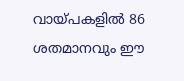വായ്പകളില്‍ 86 ശതമാനവും ഈ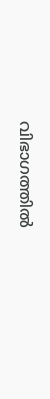വിഭാഗത്തില്‍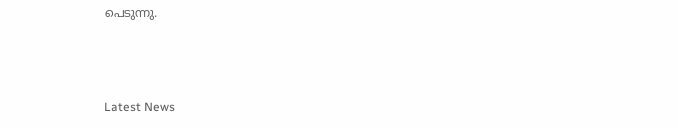പെടുന്നു.



Latest News